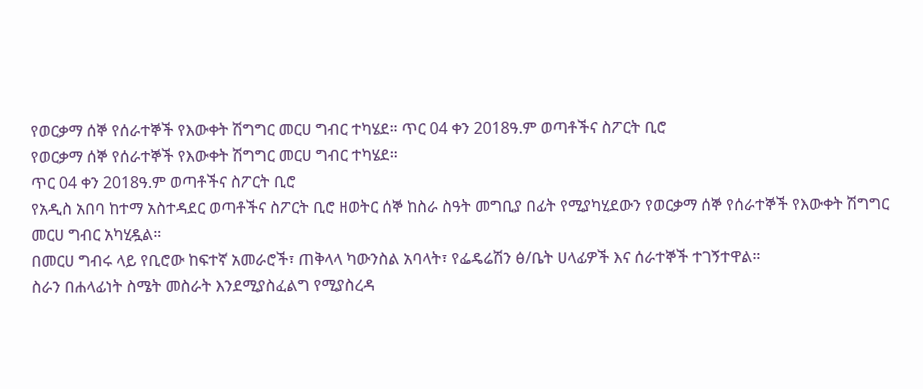የወርቃማ ሰኞ የሰራተኞች የእውቀት ሽግግር መርሀ ግብር ተካሄደ። ጥር 04 ቀን 2018ዓ.ም ወጣቶችና ስፖርት ቢሮ
የወርቃማ ሰኞ የሰራተኞች የእውቀት ሽግግር መርሀ ግብር ተካሄደ።
ጥር 04 ቀን 2018ዓ.ም ወጣቶችና ስፖርት ቢሮ
የአዲስ አበባ ከተማ አስተዳደር ወጣቶችና ስፖርት ቢሮ ዘወትር ሰኞ ከስራ ስዓት መግቢያ በፊት የሚያካሂደውን የወርቃማ ሰኞ የሰራተኞች የእውቀት ሽግግር መርሀ ግብር አካሂዷል።
በመርሀ ግብሩ ላይ የቢሮው ከፍተኛ አመራሮች፣ ጠቅላላ ካውንስል አባላት፣ የፌዴሬሽን ፅ/ቤት ሀላፊዎች እና ሰራተኞች ተገኝተዋል።
ስራን በሐላፊነት ስሜት መስራት እንደሚያስፈልግ የሚያስረዳ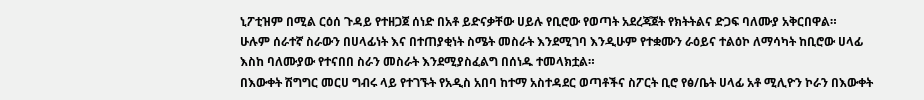ኒፖቲዝም በሚል ርዕሰ ጉዳይ የተዘጋጀ ሰነድ በአቶ ይድናቃቸው ሀይሉ የቢሮው የወጣት አደረጃጀት የክትትልና ድጋፍ ባለሙያ አቅርበዋል።
ሁሉም ሰራተኛ ስራውን በሀላፊነት እና በተጠያቂነት ስሜት መስራት እንደሚገባ እንዲሁም የተቋሙን ራዕይና ተልዕኮ ለማሳካት ከቢሮው ሀላፊ እስከ ባለሙያው የተናበበ ስራን መስራት እንደሚያስፈልግ በሰነዱ ተመላክቷል።
በእውቀት ሽግግር መርሀ ግብሩ ላይ የተገኙት የአዲስ አበባ ከተማ አስተዳደር ወጣቶችና ስፖርት ቢሮ የፅ/ቤት ሀላፊ አቶ ሚሊዮን ኮራን በእውቀት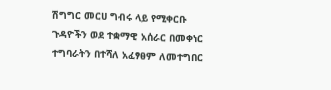ሽግግር መርሀ ግብሩ ላይ የሚቀርቡ ጉዳዮችን ወደ ተቋማዊ አሰራር በመቀነር ተግባራትን በተሻለ አፈፃፀም ለመተግበር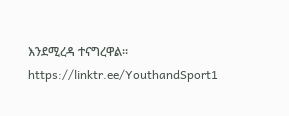እንደሚረዳ ተናግረዋል።
https://linktr.ee/YouthandSport1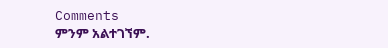Comments
ምንም አልተገኘም.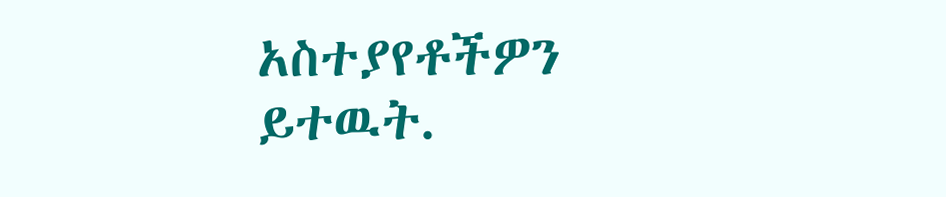አስተያየቶችዎን ይተዉት.